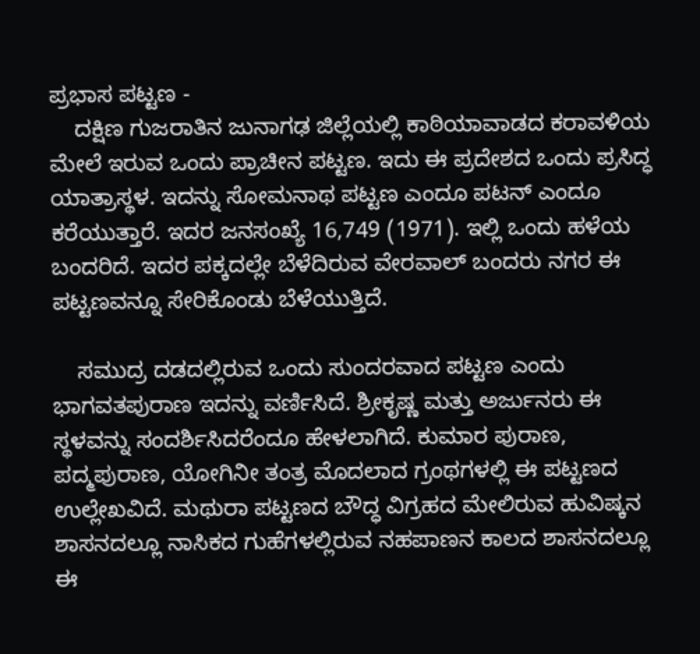ಪ್ರಭಾಸ ಪಟ್ಟಣ -
    ದಕ್ಷಿಣ ಗುಜರಾತಿನ ಜುನಾಗಢ ಜಿಲ್ಲೆಯಲ್ಲಿ ಕಾಠಿಯಾವಾಡದ ಕರಾವಳಿಯ ಮೇಲೆ ಇರುವ ಒಂದು ಪ್ರಾಚೀನ ಪಟ್ಟಣ. ಇದು ಈ ಪ್ರದೇಶದ ಒಂದು ಪ್ರಸಿದ್ಧ ಯಾತ್ರಾಸ್ಥಳ. ಇದನ್ನು ಸೋಮನಾಥ ಪಟ್ಟಣ ಎಂದೂ ಪಟನ್ ಎಂದೂ ಕರೆಯುತ್ತಾರೆ. ಇದರ ಜನಸಂಖ್ಯೆ 16,749 (1971). ಇಲ್ಲಿ ಒಂದು ಹಳೆಯ ಬಂದರಿದೆ. ಇದರ ಪಕ್ಕದಲ್ಲೇ ಬೆಳೆದಿರುವ ವೇರವಾಲ್ ಬಂದರು ನಗರ ಈ ಪಟ್ಟಣವನ್ನೂ ಸೇರಿಕೊಂಡು ಬೆಳೆಯುತ್ತಿದೆ.

    ಸಮುದ್ರ ದಡದಲ್ಲಿರುವ ಒಂದು ಸುಂದರವಾದ ಪಟ್ಟಣ ಎಂದು ಭಾಗವತಪುರಾಣ ಇದನ್ನು ವರ್ಣಿಸಿದೆ. ಶ್ರೀಕೃಷ್ಣ ಮತ್ತು ಅರ್ಜುನರು ಈ ಸ್ಥಳವನ್ನು ಸಂದರ್ಶಿಸಿದರೆಂದೂ ಹೇಳಲಾಗಿದೆ. ಕುಮಾರ ಪುರಾಣ, ಪದ್ಮಪುರಾಣ, ಯೋಗಿನೀ ತಂತ್ರ ಮೊದಲಾದ ಗ್ರಂಥಗಳಲ್ಲಿ ಈ ಪಟ್ಟಣದ ಉಲ್ಲೇಖವಿದೆ. ಮಥುರಾ ಪಟ್ಟಣದ ಬೌದ್ಧ ವಿಗ್ರಹದ ಮೇಲಿರುವ ಹುವಿಷ್ಕನ ಶಾಸನದಲ್ಲೂ ನಾಸಿಕದ ಗುಹೆಗಳಲ್ಲಿರುವ ನಹಪಾಣನ ಕಾಲದ ಶಾಸನದಲ್ಲೂ ಈ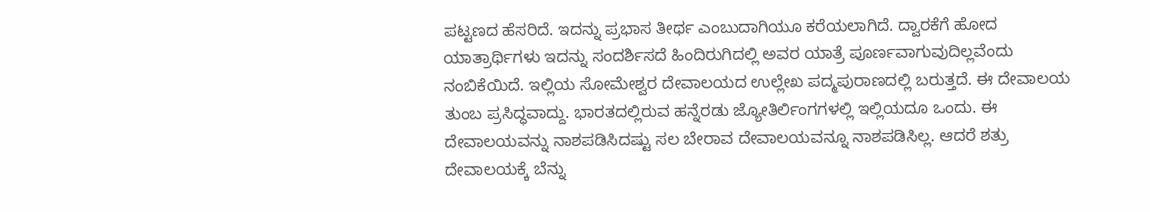ಪಟ್ಟಣದ ಹೆಸರಿದೆ. ಇದನ್ನು ಪ್ರಭಾಸ ತೀರ್ಥ ಎಂಬುದಾಗಿಯೂ ಕರೆಯಲಾಗಿದೆ. ದ್ವಾರಕೆಗೆ ಹೋದ ಯಾತ್ರಾರ್ಥಿಗಳು ಇದನ್ನು ಸಂದರ್ಶಿಸದೆ ಹಿಂದಿರುಗಿದಲ್ಲಿ ಅವರ ಯಾತ್ರೆ ಪೂರ್ಣವಾಗುವುದಿಲ್ಲವೆಂದು ನಂಬಿಕೆಯಿದೆ. ಇಲ್ಲಿಯ ಸೋಮೇಶ್ವರ ದೇವಾಲಯದ ಉಲ್ಲೇಖ ಪದ್ಮಪುರಾಣದಲ್ಲಿ ಬರುತ್ತದೆ. ಈ ದೇವಾಲಯ ತುಂಬ ಪ್ರಸಿದ್ಧವಾದ್ದು. ಭಾರತದಲ್ಲಿರುವ ಹನ್ನೆರಡು ಜ್ಯೋತಿರ್ಲಿಂಗಗಳಲ್ಲಿ ಇಲ್ಲಿಯದೂ ಒಂದು. ಈ ದೇವಾಲಯವನ್ನು ನಾಶಪಡಿಸಿದಷ್ಟು ಸಲ ಬೇರಾವ ದೇವಾಲಯವನ್ನೂ ನಾಶಪಡಿಸಿಲ್ಲ. ಆದರೆ ಶತ್ರು ದೇವಾಲಯಕ್ಕೆ ಬೆನ್ನು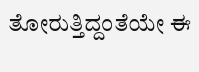ತೋರುತ್ತಿದ್ದಂತೆಯೇ ಈ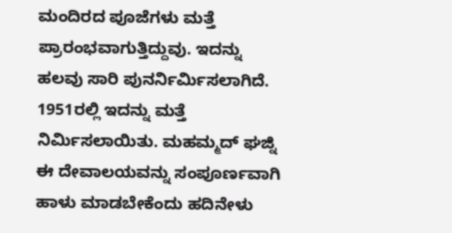ಮಂದಿರದ ಪೂಜೆಗಳು ಮತ್ತೆ ಪ್ರಾರಂಭವಾಗುತ್ತಿದ್ದುವು. ಇದನ್ನು ಹಲವು ಸಾರಿ ಪುನರ್ನಿರ್ಮಿಸಲಾಗಿದೆ. 1951ರಲ್ಲಿ ಇದನ್ನು ಮತ್ತೆ ನಿರ್ಮಿಸಲಾಯಿತು. ಮಹಮ್ಮದ್ ಘಜ್ನಿ ಈ ದೇವಾಲಯವನ್ನು ಸಂಪೂರ್ಣವಾಗಿ ಹಾಳು ಮಾಡಬೇಕೆಂದು ಹದಿನೇಳು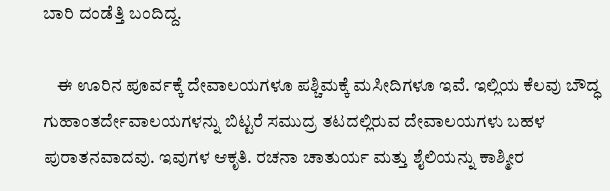ಬಾರಿ ದಂಡೆತ್ತಿ ಬಂದಿದ್ದ.

    ಈ ಊರಿನ ಪೂರ್ವಕ್ಕೆ ದೇವಾಲಯಗಳೂ ಪಶ್ಚಿಮಕ್ಕೆ ಮಸೀದಿಗಳೂ ಇವೆ. ಇಲ್ಲಿಯ ಕೆಲವು ಬೌದ್ಧ ಗುಹಾಂತರ್ದೇವಾಲಯಗಳನ್ನು ಬಿಟ್ಟರೆ ಸಮುದ್ರ ತಟದಲ್ಲಿರುವ ದೇವಾಲಯಗಳು ಬಹಳ ಪುರಾತನವಾದವು. ಇವುಗಳ ಆಕೃತಿ. ರಚನಾ ಚಾತುರ್ಯ ಮತ್ತು ಶೈಲಿಯನ್ನು ಕಾಶ್ಮೀರ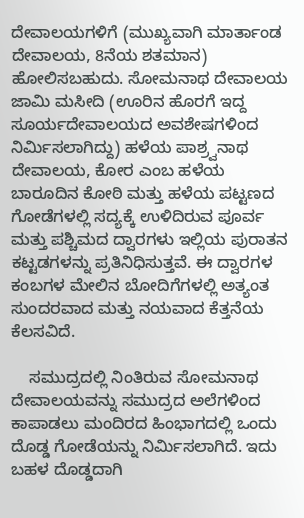ದೇವಾಲಯಗಳಿಗೆ (ಮುಖ್ಯವಾಗಿ ಮಾರ್ತಾಂಡ ದೇವಾಲಯ, 8ನೆಯ ಶತಮಾನ) ಹೋಲಿಸಬಹುದು. ಸೋಮನಾಥ ದೇವಾಲಯ ಜಾಮಿ ಮಸೀದಿ (ಊರಿನ ಹೊರಗೆ ಇದ್ದ ಸೂರ್ಯದೇವಾಲಯದ ಅವಶೇಷಗಳಿಂದ ನಿರ್ಮಿಸಲಾಗಿದ್ದು) ಹಳೆಯ ಪಾಶ್ರ್ವನಾಥ ದೇವಾಲಯ, ಕೋರ ಎಂಬ ಹಳೆಯ ಬಾರೂದಿನ ಕೋಠಿ ಮತ್ತು ಹಳೆಯ ಪಟ್ಟಣದ ಗೋಡೆಗಳಲ್ಲಿ ಸದ್ಯಕ್ಕೆ ಉಳಿದಿರುವ ಪೂರ್ವ ಮತ್ತು ಪಶ್ಚಿಮದ ದ್ವಾರಗಳು ಇಲ್ಲಿಯ ಪುರಾತನ ಕಟ್ಟಡಗಳನ್ನು ಪ್ರತಿನಿಧಿಸುತ್ತವೆ. ಈ ದ್ವಾರಗಳ ಕಂಬಗಳ ಮೇಲಿನ ಬೋದಿಗೆಗಳಲ್ಲಿ ಅತ್ಯಂತ ಸುಂದರವಾದ ಮತ್ತು ನಯವಾದ ಕೆತ್ತನೆಯ ಕೆಲಸವಿದೆ.

    ಸಮುದ್ರದಲ್ಲಿ ನಿಂತಿರುವ ಸೋಮನಾಥ ದೇವಾಲಯವನ್ನು ಸಮುದ್ರದ ಅಲೆಗಳಿಂದ ಕಾಪಾಡಲು ಮಂದಿರದ ಹಿಂಭಾಗದಲ್ಲಿ ಒಂದು ದೊಡ್ಡ ಗೋಡೆಯನ್ನು ನಿರ್ಮಿಸಲಾಗಿದೆ. ಇದು ಬಹಳ ದೊಡ್ಡದಾಗಿ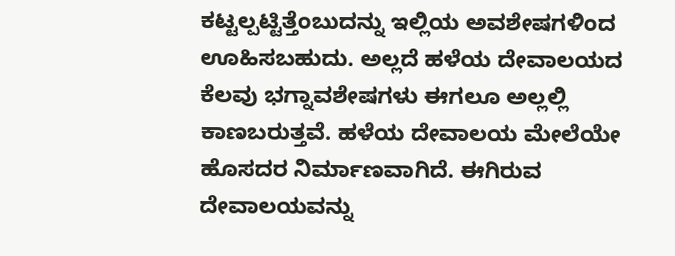ಕಟ್ಟಲ್ಪಟ್ಟಿತ್ತೆಂಬುದನ್ನು ಇಲ್ಲಿಯ ಅವಶೇಷಗಳಿಂದ ಊಹಿಸಬಹುದು. ಅಲ್ಲದೆ ಹಳೆಯ ದೇವಾಲಯದ ಕೆಲವು ಭಗ್ನಾವಶೇಷಗಳು ಈಗಲೂ ಅಲ್ಲಲ್ಲಿ ಕಾಣಬರುತ್ತವೆ. ಹಳೆಯ ದೇವಾಲಯ ಮೇಲೆಯೇ ಹೊಸದರ ನಿರ್ಮಾಣವಾಗಿದೆ. ಈಗಿರುವ ದೇವಾಲಯವನ್ನು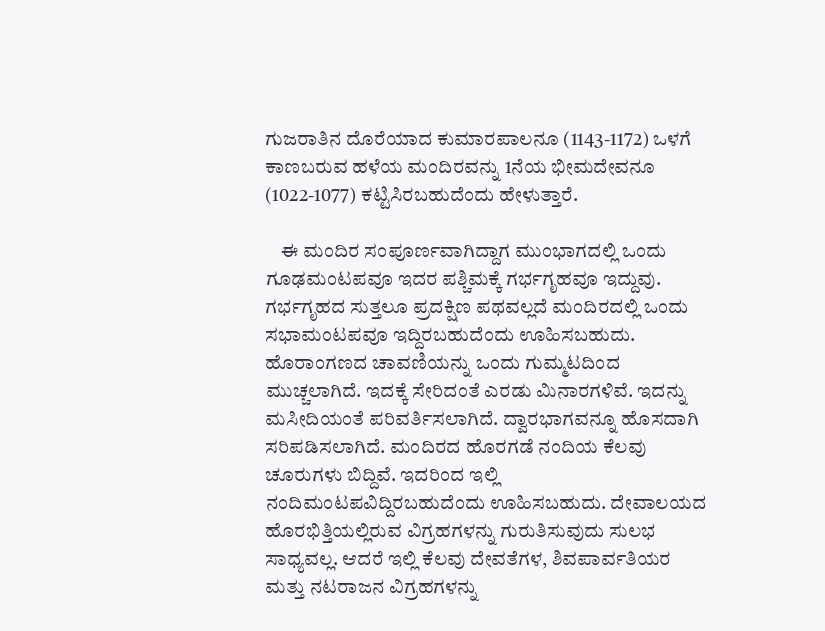ಗುಜರಾತಿನ ದೊರೆಯಾದ ಕುಮಾರಪಾಲನೂ (1143-1172) ಒಳಗೆ ಕಾಣಬರುವ ಹಳೆಯ ಮಂದಿರವನ್ನು 1ನೆಯ ಭೀಮದೇವನೂ (1022-1077) ಕಟ್ಟಿಸಿರಬಹುದೆಂದು ಹೇಳುತ್ತಾರೆ.

    ಈ ಮಂದಿರ ಸಂಪೂರ್ಣವಾಗಿದ್ದಾಗ ಮುಂಭಾಗದಲ್ಲಿ ಒಂದು ಗೂಢಮಂಟಪವೂ ಇದರ ಪಶ್ಚಿಮಕ್ಕೆ ಗರ್ಭಗೃಹವೂ ಇದ್ದುವು. ಗರ್ಭಗೃಹದ ಸುತ್ತಲೂ ಪ್ರದಕ್ಷಿಣ ಪಥವಲ್ಲದೆ ಮಂದಿರದಲ್ಲಿ ಒಂದು ಸಭಾಮಂಟಪವೂ ಇದ್ದಿರಬಹುದೆಂದು ಊಹಿಸಬಹುದು. ಹೊರಾಂಗಣದ ಚಾವಣಿಯನ್ನು ಒಂದು ಗುಮ್ಮಟದಿಂದ ಮುಚ್ಚಲಾಗಿದೆ. ಇದಕ್ಕೆ ಸೇರಿದಂತೆ ಎರಡು ಮಿನಾರಗಳಿವೆ. ಇದನ್ನು ಮಸೀದಿಯಂತೆ ಪರಿವರ್ತಿಸಲಾಗಿದೆ. ದ್ವಾರಭಾಗವನ್ನೂ ಹೊಸದಾಗಿ ಸರಿಪಡಿಸಲಾಗಿದೆ. ಮಂದಿರದ ಹೊರಗಡೆ ನಂದಿಯ ಕೆಲವು ಚೂರುಗಳು ಬಿದ್ದಿವೆ. ಇದರಿಂದ ಇಲ್ಲಿ ನಂದಿಮಂಟಪವಿದ್ದಿರಬಹುದೆಂದು ಊಹಿಸಬಹುದು. ದೇವಾಲಯದ ಹೊರಭಿತ್ತಿಯಲ್ಲಿರುವ ವಿಗ್ರಹಗಳನ್ನು ಗುರುತಿಸುವುದು ಸುಲಭ ಸಾಧ್ಯವಲ್ಲ. ಆದರೆ ಇಲ್ಲಿ ಕೆಲವು ದೇವತೆಗಳ, ಶಿವಪಾರ್ವತಿಯರ ಮತ್ತು ನಟರಾಜನ ವಿಗ್ರಹಗಳನ್ನು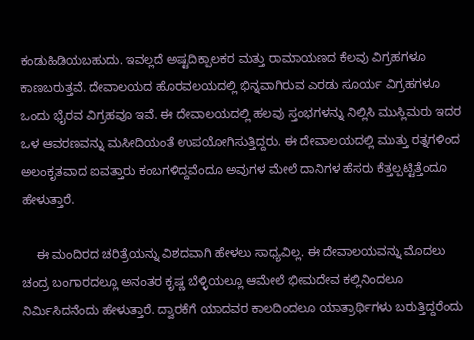ಕಂಡುಹಿಡಿಯಬಹುದು. ಇವಲ್ಲದೆ ಅಷ್ಟದಿಕ್ಪಾಲಕರ ಮತ್ತು ರಾಮಾಯಣದ ಕೆಲವು ವಿಗ್ರಹಗಳೂ ಕಾಣಬರುತ್ತವೆ. ದೇವಾಲಯದ ಹೊರವಲಯದಲ್ಲಿ ಭಿನ್ನವಾಗಿರುವ ಎರಡು ಸೂರ್ಯ ವಿಗ್ರಹಗಳೂ ಒಂದು ಭೈರವ ವಿಗ್ರಹವೂ ಇವೆ. ಈ ದೇವಾಲಯದಲ್ಲಿ ಹಲವು ಸ್ತಂಭಗಳನ್ನು ನಿಲ್ಲಿಸಿ ಮುಸ್ಲಿಮರು ಇದರ ಒಳ ಆವರಣವನ್ನು ಮಸೀದಿಯಂತೆ ಉಪಯೋಗಿಸುತ್ತಿದ್ದರು. ಈ ದೇವಾಲಯದಲ್ಲಿ ಮುತ್ತು ರತ್ನಗಳಿಂದ ಅಲಂಕೃತವಾದ ಐವತ್ತಾರು ಕಂಬಗಳಿದ್ದವೆಂದೂ ಅವುಗಳ ಮೇಲೆ ದಾನಿಗಳ ಹೆಸರು ಕೆತ್ತಲ್ಪಟ್ಟಿತ್ತೆಂದೂ ಹೇಳುತ್ತಾರೆ.

    ಈ ಮಂದಿರದ ಚರಿತ್ರೆಯನ್ನು ವಿಶದವಾಗಿ ಹೇಳಲು ಸಾಧ್ಯವಿಲ್ಲ. ಈ ದೇವಾಲಯವನ್ನು ಮೊದಲು ಚಂದ್ರ ಬಂಗಾರದಲ್ಲೂ ಅನಂತರ ಕೃಷ್ಣ ಬೆಳ್ಳಿಯಲ್ಲೂ ಆಮೇಲೆ ಭೀಮದೇವ ಕಲ್ಲಿನಿಂದಲೂ ನಿರ್ಮಿಸಿದನೆಂದು ಹೇಳುತ್ತಾರೆ. ದ್ವಾರಕೆಗೆ ಯಾದವರ ಕಾಲದಿಂದಲೂ ಯಾತ್ರಾರ್ಥಿಗಳು ಬರುತ್ತಿದ್ದರೆಂದು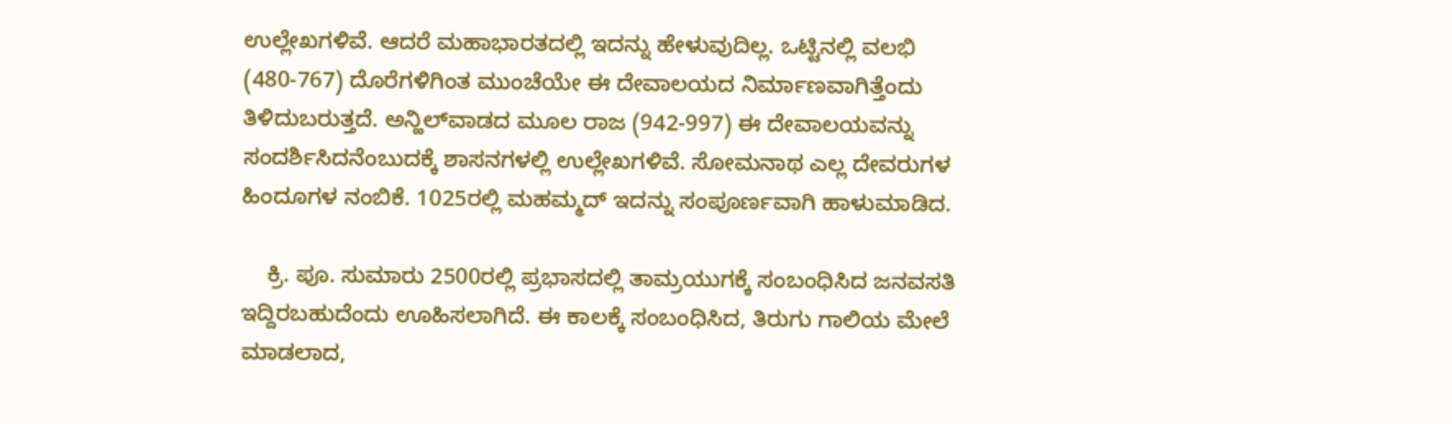ಉಲ್ಲೇಖಗಳಿವೆ. ಆದರೆ ಮಹಾಭಾರತದಲ್ಲಿ ಇದನ್ನು ಹೇಳುವುದಿಲ್ಲ. ಒಟ್ಟಿನಲ್ಲಿ ವಲಭಿ (480-767) ದೊರೆಗಳಿಗಿಂತ ಮುಂಚೆಯೇ ಈ ದೇವಾಲಯದ ನಿರ್ಮಾಣವಾಗಿತ್ತೆಂದು ತಿಳಿದುಬರುತ್ತದೆ. ಅನ್ಹಿಲ್‍ವಾಡದ ಮೂಲ ರಾಜ (942-997) ಈ ದೇವಾಲಯವನ್ನು ಸಂದರ್ಶಿಸಿದನೆಂಬುದಕ್ಕೆ ಶಾಸನಗಳಲ್ಲಿ ಉಲ್ಲೇಖಗಳಿವೆ. ಸೋಮನಾಥ ಎಲ್ಲ ದೇವರುಗಳ ಹಿಂದೂಗಳ ನಂಬಿಕೆ. 1025ರಲ್ಲಿ ಮಹಮ್ಮದ್ ಇದನ್ನು ಸಂಪೂರ್ಣವಾಗಿ ಹಾಳುಮಾಡಿದ.

    ಕ್ರಿ. ಪೂ. ಸುಮಾರು 2500ರಲ್ಲಿ ಪ್ರಭಾಸದಲ್ಲಿ ತಾಮ್ರಯುಗಕ್ಕೆ ಸಂಬಂಧಿಸಿದ ಜನವಸತಿ ಇದ್ದಿರಬಹುದೆಂದು ಊಹಿಸಲಾಗಿದೆ. ಈ ಕಾಲಕ್ಕೆ ಸಂಬಂಧಿಸಿದ, ತಿರುಗು ಗಾಲಿಯ ಮೇಲೆ ಮಾಡಲಾದ,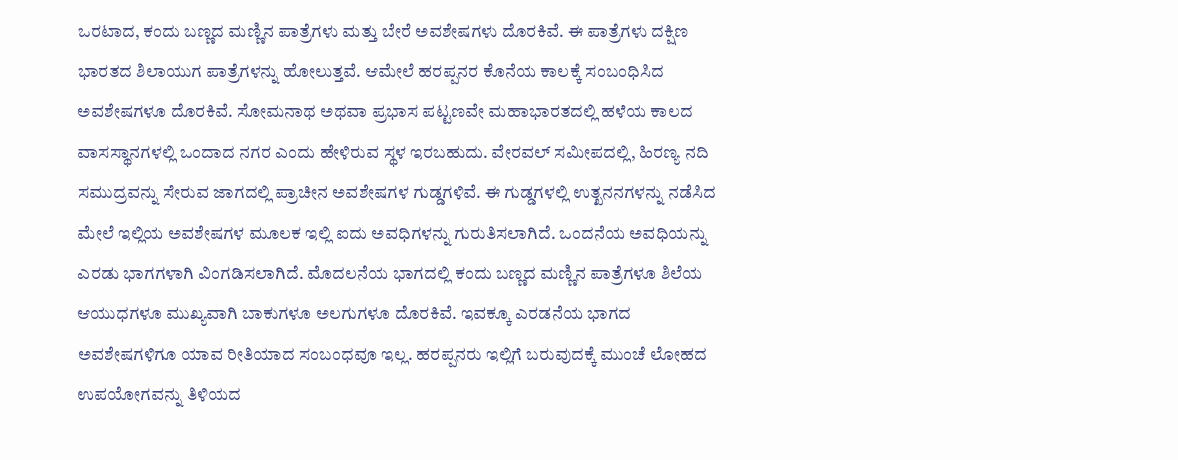ಒರಟಾದ, ಕಂದು ಬಣ್ಣದ ಮಣ್ಣಿನ ಪಾತ್ರೆಗಳು ಮತ್ತು ಬೇರೆ ಅವಶೇಷಗಳು ದೊರಕಿವೆ. ಈ ಪಾತ್ರೆಗಳು ದಕ್ಷಿಣ ಭಾರತದ ಶಿಲಾಯುಗ ಪಾತ್ರೆಗಳನ್ನು ಹೋಲುತ್ತವೆ. ಆಮೇಲೆ ಹರಪ್ಪನರ ಕೊನೆಯ ಕಾಲಕ್ಕೆ ಸಂಬಂಧಿಸಿದ ಅವಶೇಷಗಳೂ ದೊರಕಿವೆ. ಸೋಮನಾಥ ಅಥವಾ ಪ್ರಭಾಸ ಪಟ್ಟಣವೇ ಮಹಾಭಾರತದಲ್ಲಿ ಹಳೆಯ ಕಾಲದ ವಾಸಸ್ಥಾನಗಳಲ್ಲಿ ಒಂದಾದ ನಗರ ಎಂದು ಹೇಳಿರುವ ಸ್ಥಳ ಇರಬಹುದು. ವೇರವಲ್ ಸಮೀಪದಲ್ಲಿ, ಹಿರಣ್ಯ ನದಿ ಸಮುದ್ರವನ್ನು ಸೇರುವ ಜಾಗದಲ್ಲಿ ಪ್ರಾಚೀನ ಅವಶೇಷಗಳ ಗುಡ್ಡಗಳಿವೆ. ಈ ಗುಡ್ಡಗಳಲ್ಲಿ ಉತ್ಖನನಗಳನ್ನು ನಡೆಸಿದ ಮೇಲೆ ಇಲ್ಲಿಯ ಅವಶೇಷಗಳ ಮೂಲಕ ಇಲ್ಲಿ ಐದು ಅವಧಿಗಳನ್ನು ಗುರುತಿಸಲಾಗಿದೆ. ಒಂದನೆಯ ಅವಧಿಯನ್ನು ಎರಡು ಭಾಗಗಳಾಗಿ ವಿಂಗಡಿಸಲಾಗಿದೆ. ಮೊದಲನೆಯ ಭಾಗದಲ್ಲಿ ಕಂದು ಬಣ್ಣದ ಮಣ್ಣಿನ ಪಾತ್ರೆಗಳೂ ಶಿಲೆಯ ಆಯುಧಗಳೂ ಮುಖ್ಯವಾಗಿ ಬಾಕುಗಳೂ ಅಲಗುಗಳೂ ದೊರಕಿವೆ. ಇವಕ್ಕೂ ಎರಡನೆಯ ಭಾಗದ ಅವಶೇಷಗಳಿಗೂ ಯಾವ ರೀತಿಯಾದ ಸಂಬಂಧವೂ ಇಲ್ಲ. ಹರಪ್ಪನರು ಇಲ್ಲಿಗೆ ಬರುವುದಕ್ಕೆ ಮುಂಚೆ ಲೋಹದ ಉಪಯೋಗವನ್ನು ತಿಳಿಯದ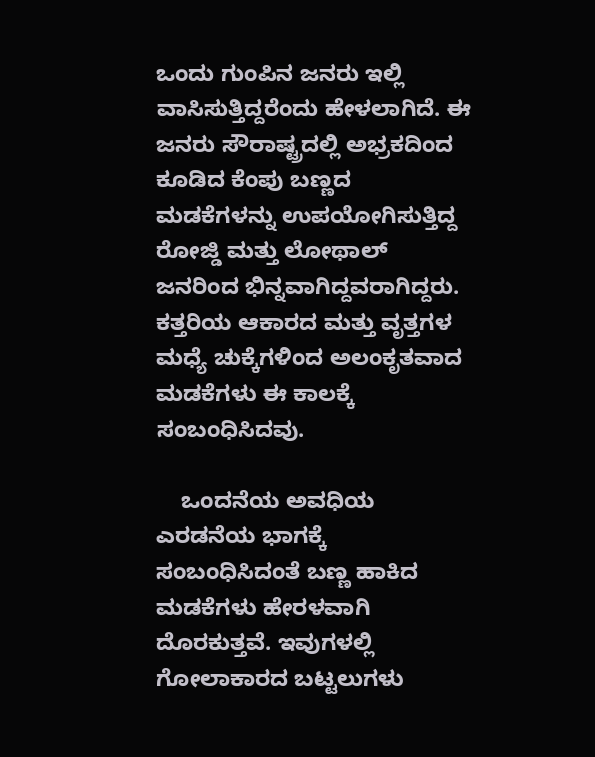ಒಂದು ಗುಂಪಿನ ಜನರು ಇಲ್ಲಿ ವಾಸಿಸುತ್ತಿದ್ದರೆಂದು ಹೇಳಲಾಗಿದೆ. ಈ ಜನರು ಸೌರಾಷ್ಟ್ರದಲ್ಲಿ ಅಭ್ರಕದಿಂದ ಕೂಡಿದ ಕೆಂಪು ಬಣ್ಣದ ಮಡಕೆಗಳನ್ನು ಉಪಯೋಗಿಸುತ್ತಿದ್ದ ರೋಜ್ಡಿ ಮತ್ತು ಲೋಥಾಲ್ ಜನರಿಂದ ಭಿನ್ನವಾಗಿದ್ದವರಾಗಿದ್ದರು. ಕತ್ತರಿಯ ಆಕಾರದ ಮತ್ತು ವೃತ್ತಗಳ ಮಧ್ಯೆ ಚುಕ್ಕೆಗಳಿಂದ ಅಲಂಕೃತವಾದ ಮಡಕೆಗಳು ಈ ಕಾಲಕ್ಕೆ ಸಂಬಂಧಿಸಿದವು.

    ಒಂದನೆಯ ಅವಧಿಯ ಎರಡನೆಯ ಭಾಗಕ್ಕೆ ಸಂಬಂಧಿಸಿದಂತೆ ಬಣ್ಣ ಹಾಕಿದ ಮಡಕೆಗಳು ಹೇರಳವಾಗಿ ದೊರಕುತ್ತವೆ. ಇವುಗಳಲ್ಲಿ ಗೋಲಾಕಾರದ ಬಟ್ಟಲುಗಳು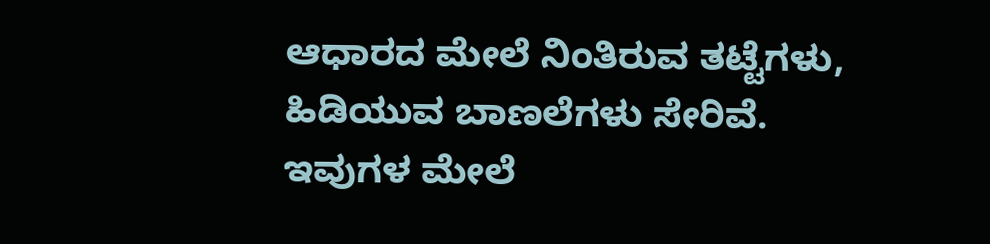ಆಧಾರದ ಮೇಲೆ ನಿಂತಿರುವ ತಟ್ಟೆಗಳು, ಹಿಡಿಯುವ ಬಾಣಲೆಗಳು ಸೇರಿವೆ. ಇವುಗಳ ಮೇಲೆ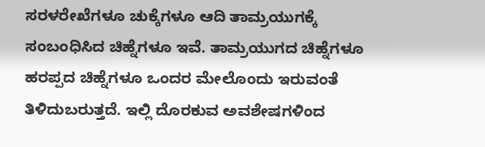ಸರಳರೇಖೆಗಳೂ ಚುಕ್ಕೆಗಳೂ ಆದಿ ತಾಮ್ರಯುಗಕ್ಕೆ ಸಂಬಂಧಿಸಿದ ಚಿಹ್ನೆಗಳೂ ಇವೆ. ತಾಮ್ರಯುಗದ ಚಿಹ್ನೆಗಳೂ ಹರಪ್ಪದ ಚಿಹ್ನೆಗಳೂ ಒಂದರ ಮೇಲೊಂದು ಇರುವಂತೆ ತಿಳಿದುಬರುತ್ತದೆ. ಇಲ್ಲಿ ದೊರಕುವ ಅವಶೇಷಗಳಿಂದ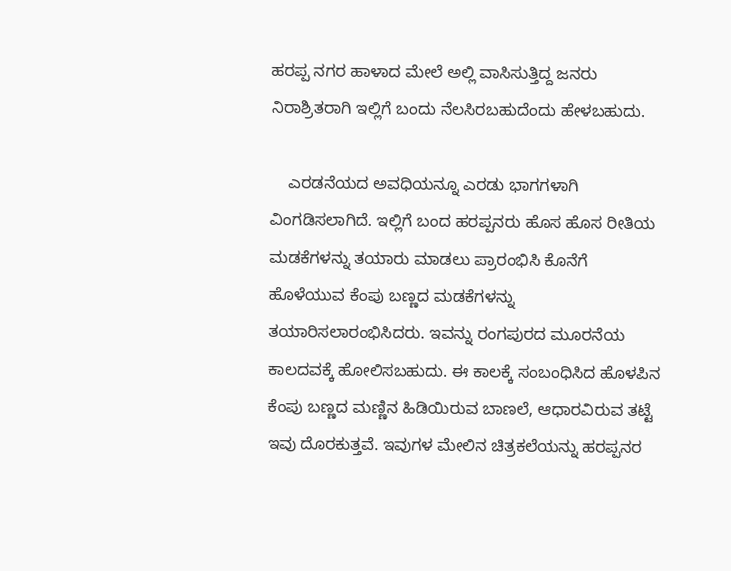ಹರಪ್ಪ ನಗರ ಹಾಳಾದ ಮೇಲೆ ಅಲ್ಲಿ ವಾಸಿಸುತ್ತಿದ್ದ ಜನರು ನಿರಾಶ್ರಿತರಾಗಿ ಇಲ್ಲಿಗೆ ಬಂದು ನೆಲಸಿರಬಹುದೆಂದು ಹೇಳಬಹುದು.

    ಎರಡನೆಯದ ಅವಧಿಯನ್ನೂ ಎರಡು ಭಾಗಗಳಾಗಿ ವಿಂಗಡಿಸಲಾಗಿದೆ. ಇಲ್ಲಿಗೆ ಬಂದ ಹರಪ್ಪನರು ಹೊಸ ಹೊಸ ರೀತಿಯ ಮಡಕೆಗಳನ್ನು ತಯಾರು ಮಾಡಲು ಪ್ರಾರಂಭಿಸಿ ಕೊನೆಗೆ ಹೊಳೆಯುವ ಕೆಂಪು ಬಣ್ಣದ ಮಡಕೆಗಳನ್ನು ತಯಾರಿಸಲಾರಂಭಿಸಿದರು. ಇವನ್ನು ರಂಗಪುರದ ಮೂರನೆಯ ಕಾಲದವಕ್ಕೆ ಹೋಲಿಸಬಹುದು. ಈ ಕಾಲಕ್ಕೆ ಸಂಬಂಧಿಸಿದ ಹೊಳಪಿನ ಕೆಂಪು ಬಣ್ಣದ ಮಣ್ಣಿನ ಹಿಡಿಯಿರುವ ಬಾಣಲೆ, ಆಧಾರವಿರುವ ತಟ್ಟೆ ಇವು ದೊರಕುತ್ತವೆ. ಇವುಗಳ ಮೇಲಿನ ಚಿತ್ರಕಲೆಯನ್ನು ಹರಪ್ಪನರ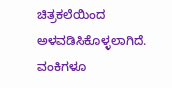ಚಿತ್ರಕಲೆಯಿಂದ ಅಳವಡಿಸಿಕೊಳ್ಳಲಾಗಿದೆ. ವಂಕಿಗಳೂ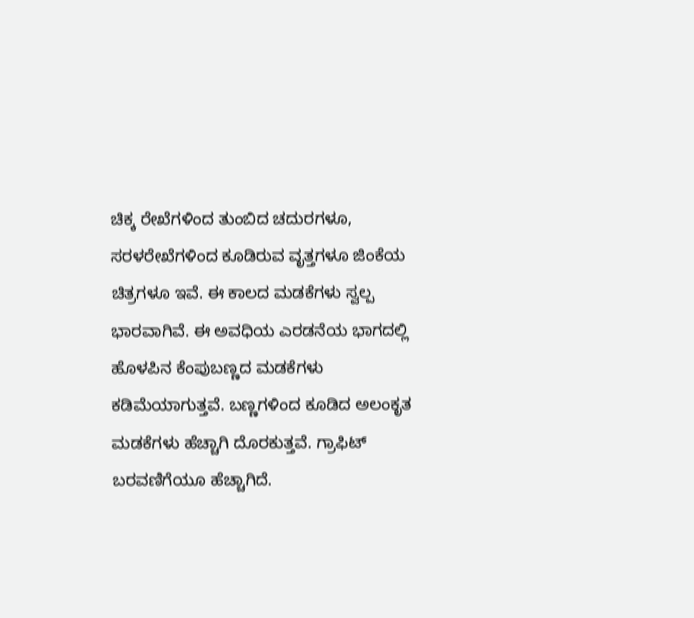ಚಿಕ್ಕ ರೇಖೆಗಳಿಂದ ತುಂಬಿದ ಚದುರಗಳೂ, ಸರಳರೇಖೆಗಳಿಂದ ಕೂಡಿರುವ ವೃತ್ತಗಳೂ ಜಿಂಕೆಯ ಚಿತ್ರಗಳೂ ಇವೆ. ಈ ಕಾಲದ ಮಡಕೆಗಳು ಸ್ವಲ್ಪ ಭಾರವಾಗಿವೆ. ಈ ಅವಧಿಯ ಎರಡನೆಯ ಭಾಗದಲ್ಲಿ ಹೊಳಪಿನ ಕೆಂಪುಬಣ್ಣದ ಮಡಕೆಗಳು ಕಡಿಮೆಯಾಗುತ್ತವೆ. ಬಣ್ಣಗಳಿಂದ ಕೂಡಿದ ಅಲಂಕೃತ ಮಡಕೆಗಳು ಹೆಚ್ಚಾಗಿ ದೊರಕುತ್ತವೆ. ಗ್ರಾಫಿಟ್ ಬರವಣಿಗೆಯೂ ಹೆಚ್ಚಾಗಿದೆ.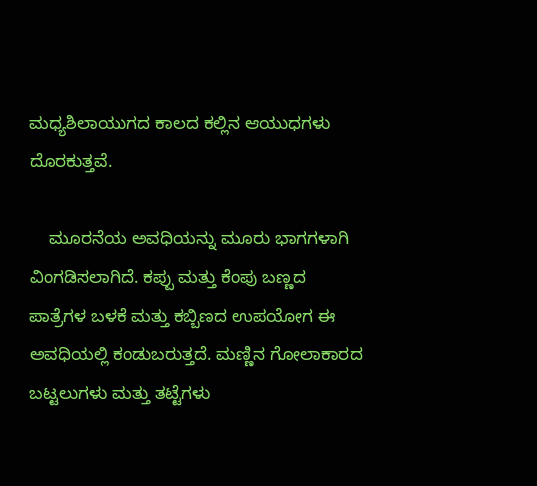ಮಧ್ಯಶಿಲಾಯುಗದ ಕಾಲದ ಕಲ್ಲಿನ ಆಯುಧಗಳು ದೊರಕುತ್ತವೆ.

    ಮೂರನೆಯ ಅವಧಿಯನ್ನು ಮೂರು ಭಾಗಗಳಾಗಿ ವಿಂಗಡಿಸಲಾಗಿದೆ. ಕಪ್ಪು ಮತ್ತು ಕೆಂಪು ಬಣ್ಣದ ಪಾತ್ರೆಗಳ ಬಳಕೆ ಮತ್ತು ಕಬ್ಬಿಣದ ಉಪಯೋಗ ಈ ಅವಧಿಯಲ್ಲಿ ಕಂಡುಬರುತ್ತದೆ. ಮಣ್ಣಿನ ಗೋಲಾಕಾರದ ಬಟ್ಟಲುಗಳು ಮತ್ತು ತಟ್ಟೆಗಳು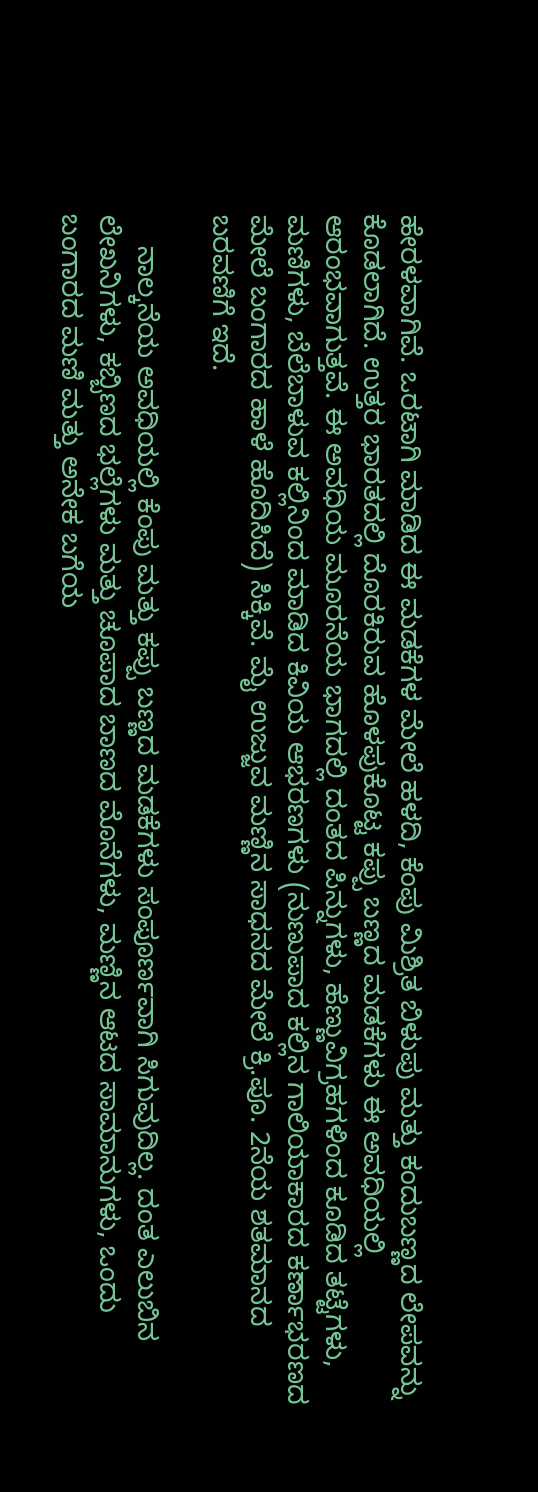ಹೇರಳವಾಗಿವೆ. ಒರಟಾಗಿ ಮಾಡಿದ ಈ ಮಡಕೆಗಳ ಮೇಲೆ ಹಳದಿ, ಕೆಂಪು ಮಿಶ್ರಿತ ಬಿಳುಪು ಮತ್ತು ಕಂದುಬಣ್ಣದ ಲೇಪವನ್ನು ಕೊಡಲಾಗಿದೆ. ಉತ್ತರ ಭಾರತದಲ್ಲಿ ದೊರಕಿರುವ ಹೊಳಪುಕೊಟ್ಟ ಕಪ್ಪು ಬಣ್ಣದ ಮಡಕೆಗಳು ಈ ಅವಧಿಯಲ್ಲಿ ಆರಂಭವಾಗುತ್ತವೆ. ಈ ಅವಧಿಯ ಮೂರನೆಯ ಭಾಗದಲ್ಲಿ ದಂತದ ಪಿನ್ನುಗಳು, ಹೆಣ್ಣುವಿಗ್ರಹಗಳಿಂದ ಕೂಡಿದ ತಟ್ಟೆಗಳು, ಮಣಿಗಳು, ಬೆಲೆಬಾಳುವ ಕಲ್ಲಿನಿಂದ ಮಾಡಿದ ಕಿವಿಯ ಆಭರಣಗಳು (ನುಣುಪಾದ ಕಲ್ಲಿನ ಗಾಲಿಯಾಕಾರದ ಕರ್ಣಾಭರಣದ ಮೇಲೆ ಬಂಗಾರದ ಹಾಳೆ ಹೊದಿಸಿದೆ) ಸಿಕ್ಕಿವೆ. ಮೈ ಉಜ್ಜುವ ಮಣ್ಣಿನ ಸಾಧನದ ಮೇಲೆ ಕ್ರಿ.ಪೂ. 2ನೆಯ ಶತಮಾನದ ಬರವಣಿಗೆ ಇದೆ.

    ನಾಲ್ಕನೆಯ ಅವಧಿಯಲ್ಲಿ ಕೆಂಪು ಮತ್ತು ಕಪ್ಪು ಬಣ್ಣದ ಮಡಕೆಗಳು ಸಂಪೂರ್ಣವಾಗಿ ಸಿಗುವುದಿಲ್ಲ. ದಂತ ಎಲುಬಿನ ಲೇಖನಿಗಳು, ಕಬ್ಬಿಣದ ಭಲ್ಲೆಗಳು ಮತ್ತು ಚೂಪಾದ ಬಾಣದ ಮೊನೆಗಳು, ಮಣ್ಣಿನ ಆಟದ ಸಾಮಾನುಗಳು, ಒಂದು ಬಂಗಾರದ ಮಣಿ ಮತ್ತು ಅನೇಕ ಬಗೆಯ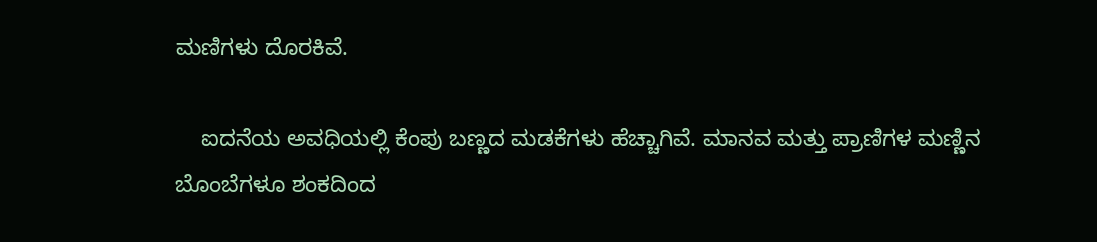ಮಣಿಗಳು ದೊರಕಿವೆ.

    ಐದನೆಯ ಅವಧಿಯಲ್ಲಿ ಕೆಂಪು ಬಣ್ಣದ ಮಡಕೆಗಳು ಹೆಚ್ಚಾಗಿವೆ. ಮಾನವ ಮತ್ತು ಪ್ರಾಣಿಗಳ ಮಣ್ಣಿನ ಬೊಂಬೆಗಳೂ ಶಂಕದಿಂದ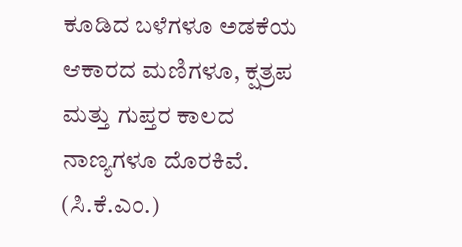ಕೂಡಿದ ಬಳೆಗಳೂ ಅಡಕೆಯ ಆಕಾರದ ಮಣಿಗಳೂ, ಕ್ಷತ್ರಪ ಮತ್ತು ಗುಪ್ತರ ಕಾಲದ ನಾಣ್ಯಗಳೂ ದೊರಕಿವೆ.
(ಸಿ.ಕೆ.ಎಂ.)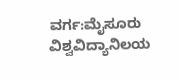ವರ್ಗ:ಮೈಸೂರು ವಿಶ್ವವಿದ್ಯಾನಿಲಯ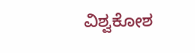ವಿಶ್ವಕೋಶ